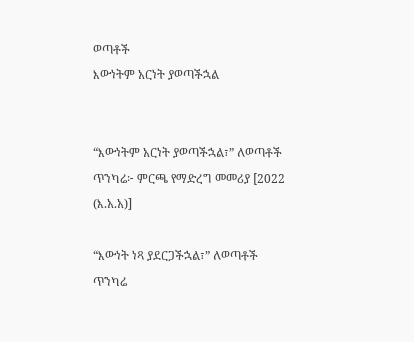ወጣቶች
እውነትም አርነት ያወጣችኋል


“እውነትም አርነት ያወጣችኋል፣” ለወጣቶች ጥንካሬ፦ ምርጫ የማድረግ መመሪያ [2022 (እ.አ.አ)]

“እውነት ነጻ ያደርጋችኋል፣” ለወጣቶች ጥንካሬ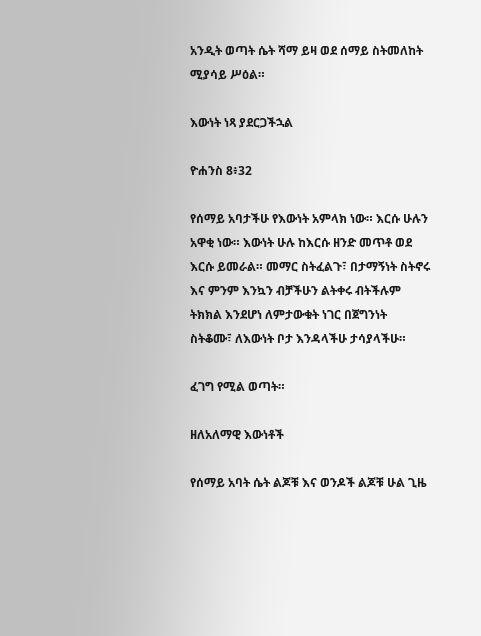አንዲት ወጣት ሴት ሻማ ይዛ ወደ ሰማይ ስትመለከት ሚያሳይ ሥዕል።

እውነት ነጻ ያደርጋችኋል

ዮሐንስ 8፥32

የሰማይ አባታችሁ የእውነት አምላክ ነው። እርሱ ሁሉን አዋቂ ነው። እውነት ሁሉ ከእርሱ ዘንድ መጥቶ ወደ እርሱ ይመራል። መማር ስትፈልጉ፣ በታማኝነት ስትኖሩ እና ምንም እንኳን ብቻችሁን ልትቀሩ ብትችሉም ትክክል እንደሆነ ለምታውቁት ነገር በጀግንነት ስትቆሙ፣ ለእውነት ቦታ እንዳላችሁ ታሳያላችሁ።

ፈገግ የሚል ወጣት።

ዘለአለማዊ እውነቶች

የሰማይ አባት ሴት ልጆቹ እና ወንዶች ልጆቹ ሁል ጊዜ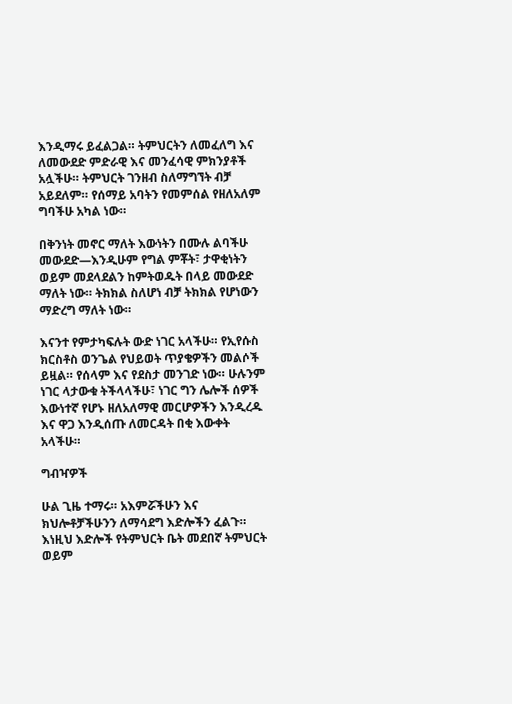እንዲማሩ ይፈልጋል። ትምህርትን ለመፈለግ እና ለመውደድ ምድራዊ እና መንፈሳዊ ምክንያቶች አሏችሁ። ትምህርት ገንዘብ ስለማግኘት ብቻ አይደለም። የሰማይ አባትን የመምሰል የዘለአለም ግባችሁ አካል ነው።

በቅንነት መኖር ማለት እውነትን በሙሉ ልባችሁ መውደድ—እንዲሁም የግል ምቾት፣ ታዋቂነትን ወይም መደላደልን ከምትወዱት በላይ መውደድ ማለት ነው። ትክክል ስለሆነ ብቻ ትክክል የሆነውን ማድረግ ማለት ነው።

እናንተ የምታካፍሉት ውድ ነገር አላችሁ። የኢየሱስ ክርስቶስ ወንጌል የህይወት ጥያቄዎችን መልሶች ይዟል። የሰላም እና የደስታ መንገድ ነው። ሁሉንም ነገር ላታውቁ ትችላላችሁ፣ ነገር ግን ሌሎች ሰዎች እውነተኛ የሆኑ ዘለአለማዊ መርሆዎችን እንዲረዱ እና ዋጋ እንዲሰጡ ለመርዳት በቂ እውቀት አላችሁ።

ግብዣዎች

ሁል ጊዜ ተማሩ። አእምሯችሁን እና ክህሎቶቻችሁንን ለማሳደግ እድሎችን ፈልጉ። እነዚህ እድሎች የትምህርት ቤት መደበኛ ትምህርት ወይም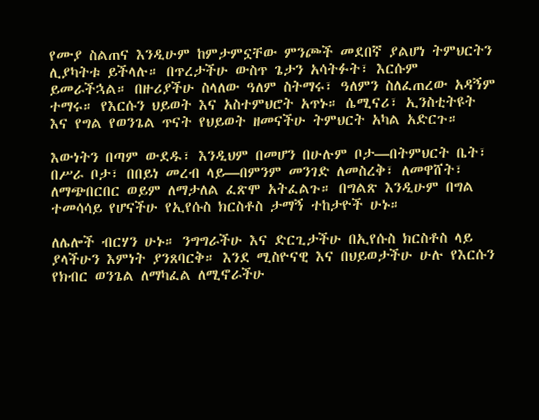የሙያ ስልጠና እንዲሁም ከምታምኗቸው ምንጮች መደበኛ ያልሆነ ትምህርትን ሊያካትቱ ይችላሉ። በጥረታችሁ ውስጥ ጌታን አሳትፉት፣ እርሱም ይመራችኋል። በዙሪያችሁ ስላለው ዓለም ስትማሩ፣ ዓለምን ስለፈጠረው አዳኝም ተማሩ። የእርሱን ህይወት እና አስተምህሮት አጥኑ። ሴሚናሪ፣ ኢንስቲትዩት እና የግል የወንጌል ጥናት የህይወት ዘመናችሁ ትምህርት አካል አድርጉ።

እውነትን በጣም ውደዱ፣ እንዲህም በመሆን በሁሉም ቦታ—በትምህርት ቤት፣ በሥራ ቦታ፣ በበይነ መረብ ላይ—በምንም መንገድ ለመስረቅ፣ ለመዋሸት፣ ለማጭበርበር ወይም ለማታለል ፈጽሞ አትፈልጉ። በግልጽ እንዲሁም በግል ተመሳሳይ የሆናችሁ የኢየሱስ ክርስቶስ ታማኝ ተከታዮች ሁኑ።

ለሌሎች ብርሃን ሁኑ። ንግግራችሁ እና ድርጊታችሁ በኢየሱስ ክርስቶስ ላይ ያላችሁን እምነት ያንጸባርቅ። እንደ ሚስዮናዊ እና በህይወታችሁ ሁሉ የእርሱን የክብር ወንጌል ለማካፈል ለሚኖራችሁ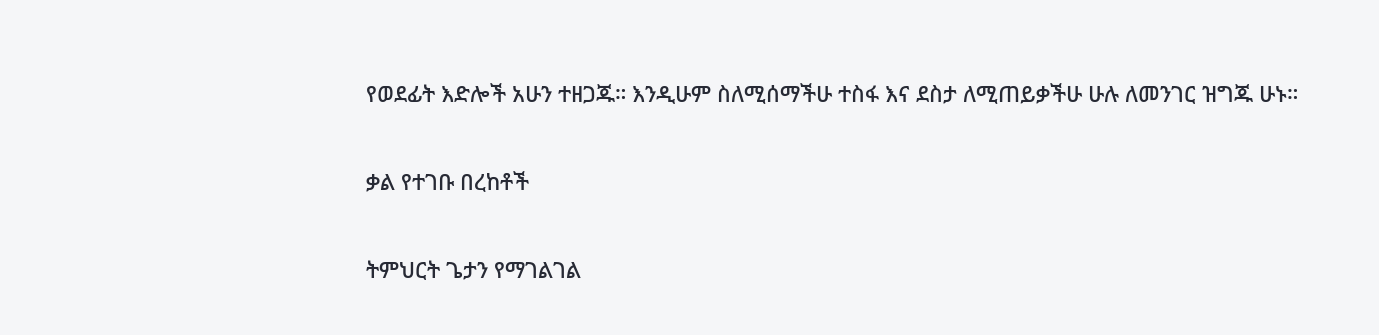የወደፊት እድሎች አሁን ተዘጋጁ። እንዲሁም ስለሚሰማችሁ ተስፋ እና ደስታ ለሚጠይቃችሁ ሁሉ ለመንገር ዝግጁ ሁኑ።

ቃል የተገቡ በረከቶች

ትምህርት ጌታን የማገልገል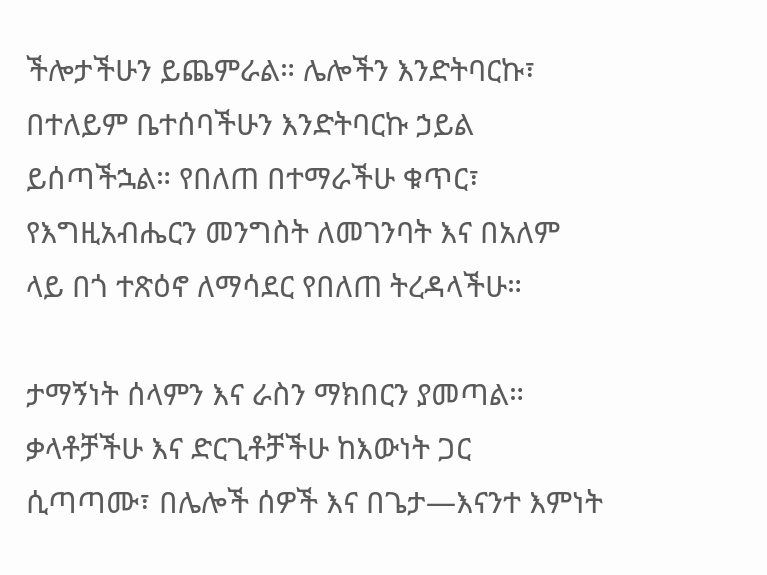ችሎታችሁን ይጨምራል። ሌሎችን እንድትባርኩ፣ በተለይም ቤተሰባችሁን እንድትባርኩ ኃይል ይሰጣችኋል። የበለጠ በተማራችሁ ቁጥር፣ የእግዚአብሔርን መንግስት ለመገንባት እና በአለም ላይ በጎ ተጽዕኖ ለማሳደር የበለጠ ትረዳላችሁ።

ታማኝነት ሰላምን እና ራስን ማክበርን ያመጣል። ቃላቶቻችሁ እና ድርጊቶቻችሁ ከእውነት ጋር ሲጣጣሙ፣ በሌሎች ሰዎች እና በጌታ—እናንተ እምነት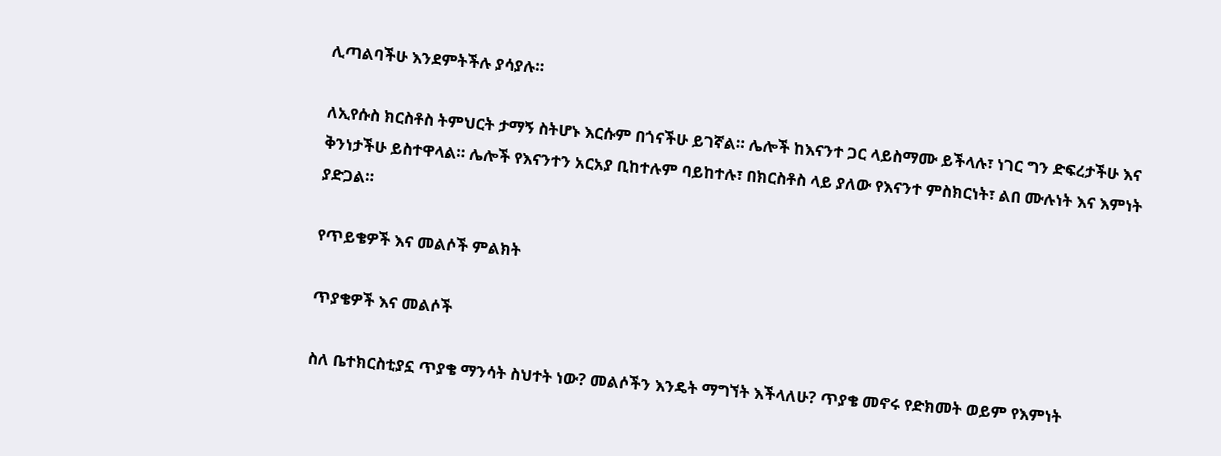ሊጣልባችሁ እንደምትችሉ ያሳያሉ።

ለኢየሱስ ክርስቶስ ትምህርት ታማኝ ስትሆኑ እርሱም በጎናችሁ ይገኛል። ሌሎች ከእናንተ ጋር ላይስማሙ ይችላሉ፣ ነገር ግን ድፍረታችሁ እና ቅንነታችሁ ይስተዋላል። ሌሎች የእናንተን አርአያ ቢከተሉም ባይከተሉ፣ በክርስቶስ ላይ ያለው የእናንተ ምስክርነት፣ ልበ ሙሉነት እና እምነት ያድጋል።

የጥይቄዎች እና መልሶች ምልክት

ጥያቄዎች እና መልሶች

ስለ ቤተክርስቲያኗ ጥያቄ ማንሳት ስህተት ነው? መልሶችን እንዴት ማግኘት እችላለሁ? ጥያቄ መኖሩ የድክመት ወይም የእምነት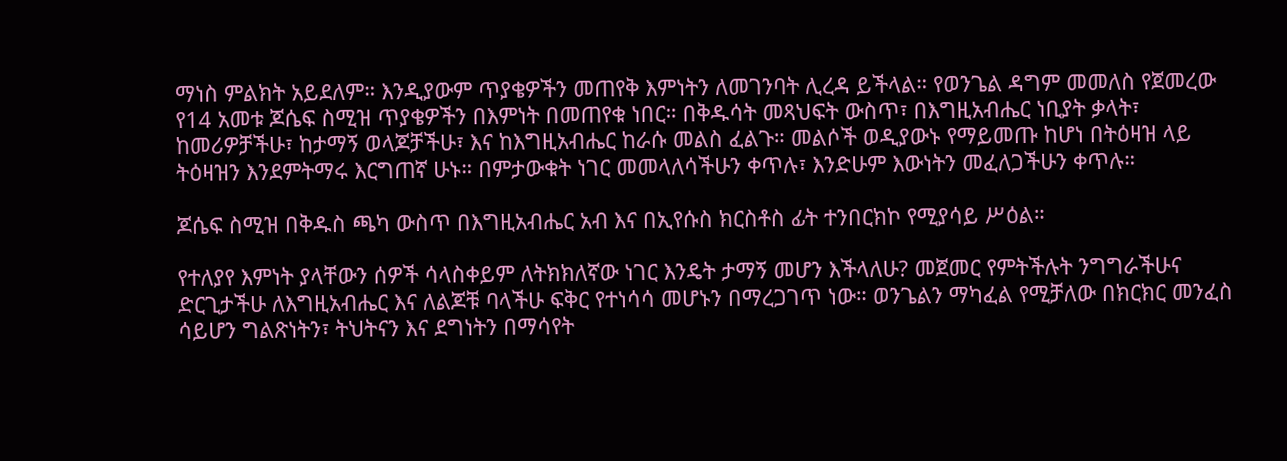ማነስ ምልክት አይደለም። እንዲያውም ጥያቄዎችን መጠየቅ እምነትን ለመገንባት ሊረዳ ይችላል። የወንጌል ዳግም መመለስ የጀመረው የ14 አመቱ ጆሴፍ ስሚዝ ጥያቄዎችን በእምነት በመጠየቁ ነበር። በቅዱሳት መጻህፍት ውስጥ፣ በእግዚአብሔር ነቢያት ቃላት፣ ከመሪዎቻችሁ፣ ከታማኝ ወላጆቻችሁ፣ እና ከእግዚአብሔር ከራሱ መልስ ፈልጉ። መልሶች ወዲያውኑ የማይመጡ ከሆነ በትዕዛዝ ላይ ትዕዛዝን እንደምትማሩ እርግጠኛ ሁኑ። በምታውቁት ነገር መመላለሳችሁን ቀጥሉ፣ እንድሁም እውነትን መፈለጋችሁን ቀጥሉ።

ጆሴፍ ስሚዝ በቅዱስ ጫካ ውስጥ በእግዚአብሔር አብ እና በኢየሱስ ክርስቶስ ፊት ተንበርክኮ የሚያሳይ ሥዕል።

የተለያየ እምነት ያላቸውን ሰዎች ሳላስቀይም ለትክክለኛው ነገር እንዴት ታማኝ መሆን እችላለሁ? መጀመር የምትችሉት ንግግራችሁና ድርጊታችሁ ለእግዚአብሔር እና ለልጆቹ ባላችሁ ፍቅር የተነሳሳ መሆኑን በማረጋገጥ ነው። ወንጌልን ማካፈል የሚቻለው በክርክር መንፈስ ሳይሆን ግልጽነትን፣ ትህትናን እና ደግነትን በማሳየት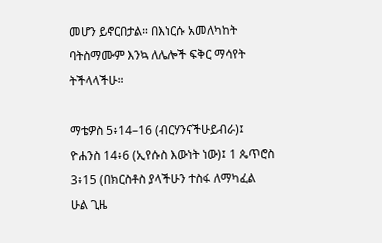መሆን ይኖርበታል። በእነርሱ አመለካከት ባትስማሙም እንኳ ለሌሎች ፍቅር ማሳየት ትችላላችሁ።

ማቴዎስ 5፥14–16 (ብርሃንናችሁይብራ)፤ ዮሐንስ 14፥6 (ኢየሱስ እውነት ነው)፤ 1 ጴጥሮስ 3፥15 (በክርስቶስ ያላችሁን ተስፋ ለማካፈል ሁል ጊዜ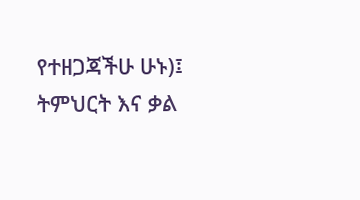የተዘጋጃችሁ ሁኑ)፤ ትምህርት እና ቃል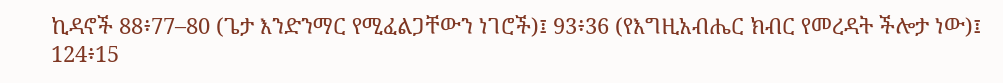ኪዳኖች 88፥77–80 (ጌታ እንድንማር የሚፈልጋቸውን ነገሮች)፤ 93፥36 (የእግዚአብሔር ክብር የመረዳት ችሎታ ነው)፤ 124፥15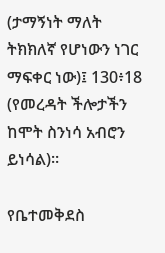(ታማኝነት ማለት ትክክለኛ የሆነውን ነገር ማፍቀር ነው)፤ 130፥18 (የመረዳት ችሎታችን ከሞት ስንነሳ አብሮን ይነሳል)።

የቤተመቅደስ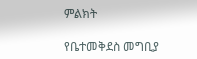ምልክት

የቤተመቅደስ መግቢያ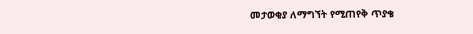መታወቂያ ለማግኘት የሚጠየቅ ጥያቄ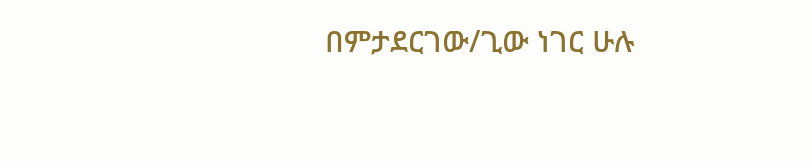በምታደርገው/ጊው ነገር ሁሉ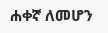ሐቀኛ ለመሆን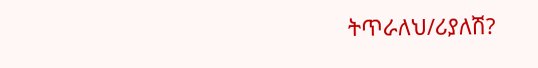ትጥራለህ/ሪያለሽ?